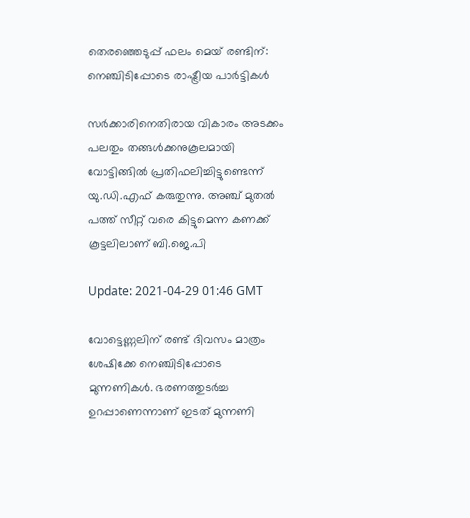തെരഞ്ഞെടുപ്പ് ഫലം മെയ് രണ്ടിന്: നെഞ്ചിടിപ്പോടെ രാഷ്ട്രീയ പാർട്ടികൾ

സര്‍ക്കാരിനെതിരായ വികാരം അടക്കം പലതും തങ്ങള്‍ക്കനുകൂലമായി വോട്ടിങ്ങില്‍ പ്രതിഫലിച്ചിട്ടുണ്ടെന്ന് യു.ഡി.എഫ് കരുതുന്നു. അ‍ഞ്ച് മുതല്‍ പത്ത് സീറ്റ് വരെ കിട്ടുമെന്ന കണക്ക് കൂട്ടലിലാണ് ബി.ജെ.പി

Update: 2021-04-29 01:46 GMT

വോട്ടെണ്ണലിന് രണ്ട് ദിവസം മാത്രം ശേഷിക്കേ നെഞ്ചിടിപ്പോടെ മുന്നണികള്‍. ഭരണത്തുടര്‍ച്ച ഉറപ്പാണെന്നാണ് ഇടത് മുന്നണി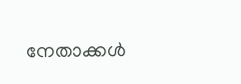നേതാക്കള്‍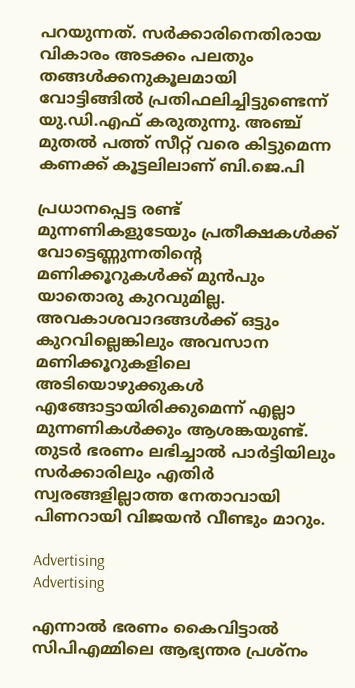പറയുന്നത്. സര്‍ക്കാരിനെതിരായ വികാരം അടക്കം പലതും തങ്ങള്‍ക്കനുകൂലമായി വോട്ടിങ്ങില്‍ പ്രതിഫലിച്ചിട്ടുണ്ടെന്ന് യു.ഡി.എഫ് കരുതുന്നു. അ‍ഞ്ച് മുതല്‍ പത്ത് സീറ്റ് വരെ കിട്ടുമെന്ന കണക്ക് കൂട്ടലിലാണ് ബി.ജെ.പി

പ്രധാനപ്പെട്ട രണ്ട് മുന്നണികളുടേയും പ്രതീക്ഷകള്‍ക്ക് വോട്ടെണ്ണുന്നതിന്‍റെ മണിക്കൂറുകള്‍ക്ക് മുന്‍പും യാതൊരു കുറവുമില്ല. അവകാശവാദങ്ങള്‍ക്ക് ഒട്ടും കുറവില്ലെങ്കിലും അവസാന മണിക്കൂറുകളിലെ അടിയൊഴുക്കുകള്‍ എങ്ങോട്ടായിരിക്കുമെന്ന് എല്ലാ മുന്നണികള്‍ക്കും ആശങ്കയുണ്ട്. തുടര്‍ ഭരണം ലഭിച്ചാല്‍ പാര്‍ട്ടിയിലും സര്‍ക്കാരിലും എതിര്‍ സ്വരങ്ങളില്ലാത്ത നേതാവായി പിണറായി വിജയന്‍ വീണ്ടും മാറും.

Advertising
Advertising

എന്നാല്‍ ഭരണം കൈവിട്ടാല്‍ സിപിഎമ്മിലെ ആഭ്യന്തര പ്രശ്നം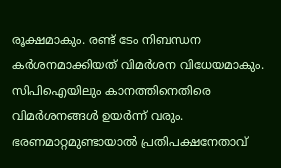രൂക്ഷമാകും. രണ്ട് ടേം നിബന്ധന കര്‍ശനമാക്കിയത് വിമര്‍ശന വിധേയമാകും. സിപിഐയിലും കാനത്തിനെതിരെ വിമര്‍ശനങ്ങള്‍ ഉയര്‍ന്ന് വരും. ഭരണമാറ്റമുണ്ടായാല്‍ പ്രതിപക്ഷനേതാവ്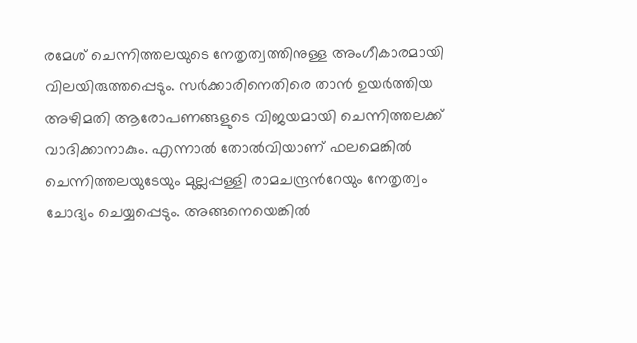രമേശ് ചെന്നിത്തലയുടെ നേതൃത്വത്തിനുള്ള അംഗീകാരമായി വിലയിരുത്തപ്പെടും. സര്‍ക്കാരിനെതിരെ താന്‍ ഉയര്‍ത്തിയ അഴിമതി ആരോപണങ്ങളുടെ വിജയമായി ചെന്നിത്തലക്ക് വാദിക്കാനാകും. എന്നാല്‍ തോല്‍വിയാണ് ഫലമെങ്കില്‍ ചെന്നിത്തലയുടേയും മുല്ലപ്പള്ളി രാമചന്ദ്രന്‍റേയും നേതൃത്വം ചോദ്യം ചെയ്യപ്പെടും. അങ്ങനെയെങ്കില്‍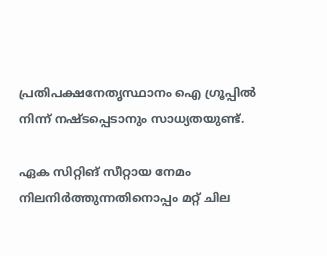പ്രതിപക്ഷനേതൃസ്ഥാനം ഐ ഗ്രൂപ്പില്‍ നിന്ന് നഷ്ടപ്പെടാനും സാധ്യതയുണ്ട്.

ഏക സിറ്റിങ് സീറ്റായ നേമം നിലനിര്‍ത്തുന്നതിനൊപ്പം മറ്റ് ചില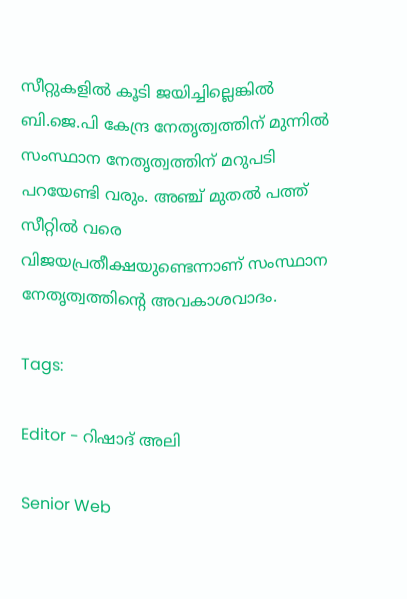സീറ്റുകളില്‍ കൂടി ജയിച്ചില്ലെങ്കില്‍ ബി.ജെ.പി കേന്ദ്ര നേതൃത്വത്തിന് മുന്നില്‍ സംസ്ഥാന നേതൃത്വത്തിന് മറുപടി പറയേണ്ടി വരും. അഞ്ച് മുതല്‍ പത്ത് സീറ്റില്‍ വരെ വിജയപ്രതീക്ഷയുണ്ടെന്നാണ് സംസ്ഥാന നേതൃത്വത്തിന്റെ അവകാശവാദം.

Tags:

Editor - റിഷാദ് അലി

Senior Web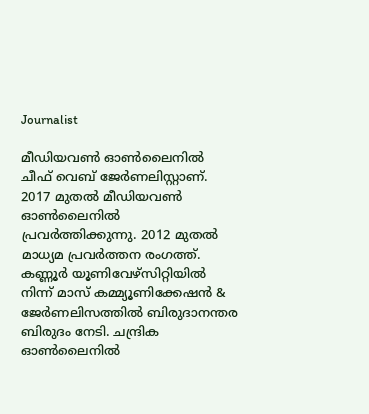Journalist

മീഡിയവൺ ഓൺലൈനിൽ ചീഫ് വെബ് ജേർണലിസ്റ്റാണ്. 2017 മുതൽ മീഡിയവൺ ഓൺലൈനിൽ പ്രവർത്തിക്കുന്നു. 2012 മുതൽ മാധ്യമ പ്രവർത്തന രംഗത്ത്. കണ്ണൂര്‍ യൂണിവേഴ്‌സിറ്റിയിൽ നിന്ന് മാസ് കമ്മ്യൂണിക്കേഷന്‍ & ജേര്‍ണലിസത്തില്‍ ബിരുദാനന്തര ബിരുദം നേടി. ചന്ദ്രിക ഓണ്‍ലൈനില്‍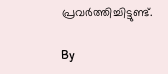പ്രവര്‍ത്തിച്ചിട്ടുണ്ട്.

By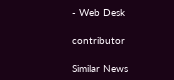- Web Desk

contributor

Similar News